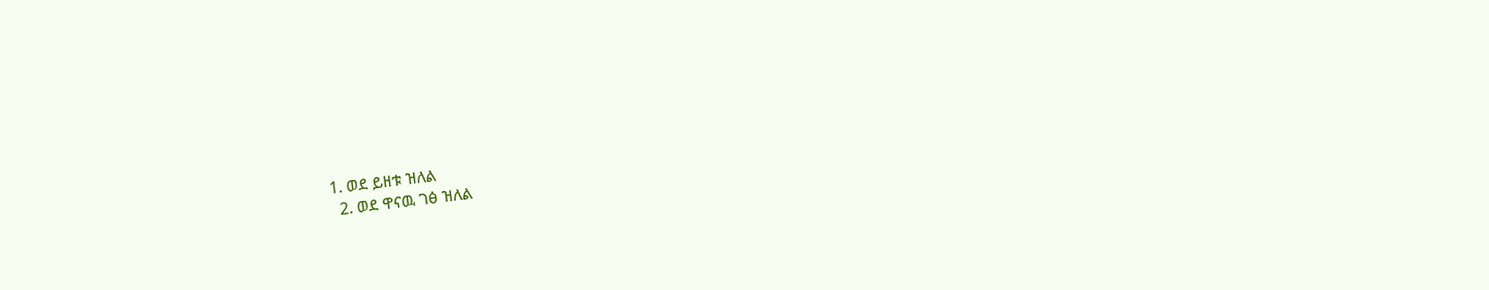1. ወደ ይዘቱ ዝለል
  2. ወደ ዋናዉ ገፅ ዝለል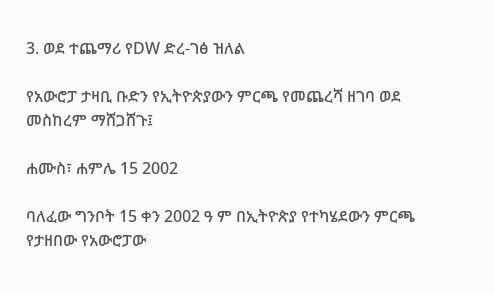3. ወደ ተጨማሪ የDW ድረ-ገፅ ዝለል

የአውሮፓ ታዛቢ ቡድን የኢትዮጵያውን ምርጫ የመጨረሻ ዘገባ ወደ መስከረም ማሸጋሸጉ፤

ሐሙስ፣ ሐምሌ 15 2002

ባለፈው ግንቦት 15 ቀን 2002 ዓ ም በኢትዮጵያ የተካሄደውን ምርጫ የታዘበው የአውሮፓው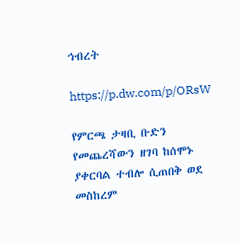ኅብረት

https://p.dw.com/p/ORsW

የምርጫ ታዛቢ ቡድን የመጨረሻውን ዘገባ ከሰሞኑ ያቀርባል ተብሎ ሲጠበቅ ወደ መስከረም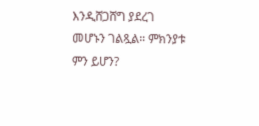እንዲሸጋሸግ ያደረገ መሆኑን ገልጿል። ምክንያቱ ምን ይሆን?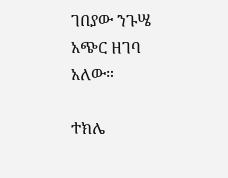ገበያው ንጉሤ አጭር ዘገባ አለው።

ተክሌ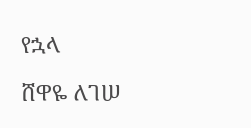የኋላ

ሸዋዬ ለገሠ